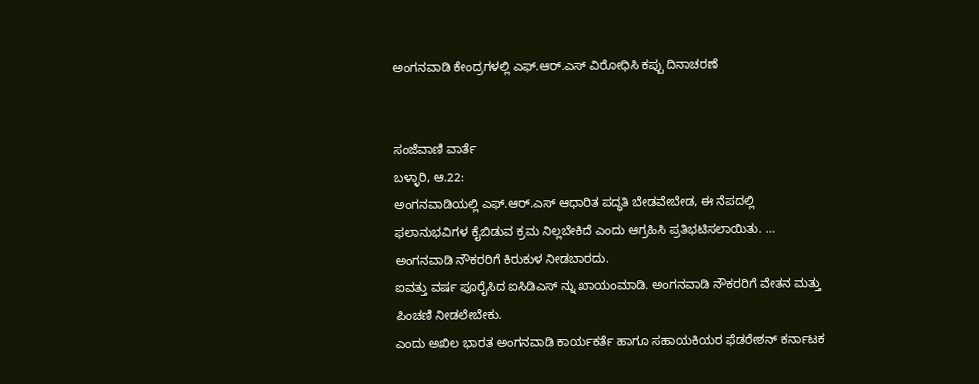ಅಂಗನವಾಡಿ ಕೇಂದ್ರಗಳಲ್ಲಿ ಎಫ್.ಆರ್.ಎಸ್ ವಿರೋಧಿಸಿ ಕಪ್ಪು ದಿನಾಚರಣೆ


ಸಂಜೆವಾಣಿ ವಾರ್ತೆ
ಬಳ್ಳಾರಿ, ಆ.22:
ಅಂಗನವಾಡಿಯಲ್ಲಿ ಎಫ್.ಆರ್.ಎಸ್ ಆಧಾರಿತ ಪದ್ಧತಿ ಬೇಡವೇಬೇಡ, ಈ ನೆಪದಲ್ಲಿ ಫಲಾನುಭವಿಗಳ ಕೈಬಿಡುವ ಕ್ರಮ ನಿಲ್ಲಬೇಕಿದೆ ಎಂದು ಆಗ್ರಹಿಸಿ ಪ್ರತಿಭಟಿಸಲಾಯಿತು. …
ಅಂಗನವಾಡಿ ನೌಕರರಿಗೆ ಕಿರುಕುಳ ನೀಡಬಾರದು.
ಐವತ್ತು ವರ್ಷ ಪೂರೈಸಿದ ಐಸಿಡಿಎಸ್ ನ್ನು ಖಾಯಂಮಾಡಿ. ಅಂಗನವಾಡಿ ನೌಕರರಿಗೆ ವೇತನ ಮತ್ತು ಪಿಂಚಣಿ ನೀಡಲೇಬೇಕು.
ಎಂದು ಅಖಿಲ ಭಾರತ ಅಂಗನವಾಡಿ ಕಾರ್ಯಕರ್ತೆ ಹಾಗೂ ಸಹಾಯಕಿಯರ ಫೆಡರೇಶನ್ ಕರ್ನಾಟಕ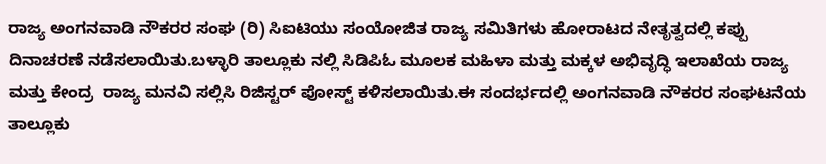ರಾಜ್ಯ ಅಂಗನವಾಡಿ ನೌಕರರ ಸಂಘ (ರಿ) ಸಿಐಟಿಯು ಸಂಯೋಜಿತ ರಾಜ್ಯ ಸಮಿತಿಗಳು ಹೋರಾಟದ ನೇತೃತ್ವದಲ್ಲಿ ಕಪ್ಪು ದಿನಾಚರಣೆ ನಡೆಸಲಾಯಿತು.ಬಳ್ಳಾರಿ ತಾಲ್ಲೂಕು ನಲ್ಲಿ ಸಿಡಿಪಿಓ ಮೂಲಕ ಮಹಿಳಾ ಮತ್ತು ಮಕ್ಕಳ ಅಭಿವೃದ್ಧಿ ಇಲಾಖೆಯ ರಾಜ್ಯ ಮತ್ತು ಕೇಂದ್ರ  ರಾಜ್ಯ ಮನವಿ ಸಲ್ಲಿಸಿ ರಿಜಿಸ್ಟರ್ ಪೋಸ್ಟ್ ಕಳಿಸಲಾಯಿತು.ಈ ಸಂದರ್ಭದಲ್ಲಿ ಅಂಗನವಾಡಿ ನೌಕರರ ಸಂಘಟನೆಯ ತಾಲ್ಲೂಕು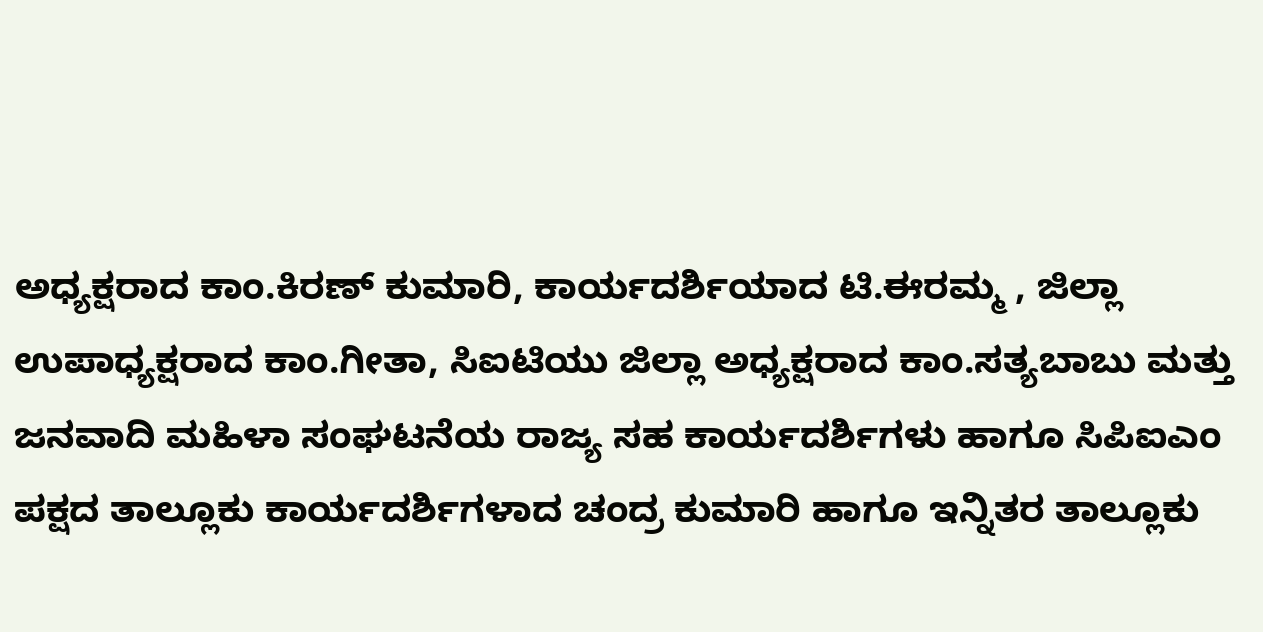ಅಧ್ಯಕ್ಷರಾದ ಕಾಂ.ಕಿರಣ್ ಕುಮಾರಿ, ಕಾರ್ಯದರ್ಶಿಯಾದ ಟಿ.ಈರಮ್ಮ , ಜಿಲ್ಲಾ ಉಪಾಧ್ಯಕ್ಷರಾದ ಕಾಂ.ಗೀತಾ, ಸಿಐಟಿಯು ಜಿಲ್ಲಾ ಅಧ್ಯಕ್ಷರಾದ ಕಾಂ.ಸತ್ಯಬಾಬು ಮತ್ತು ಜನವಾದಿ ಮಹಿಳಾ ಸಂಘಟನೆಯ ರಾಜ್ಯ ಸಹ ಕಾರ್ಯದರ್ಶಿಗಳು ಹಾಗೂ ಸಿಪಿಐಎಂ ಪಕ್ಷದ ತಾಲ್ಲೂಕು ಕಾರ್ಯದರ್ಶಿಗಳಾದ ಚಂದ್ರ ಕುಮಾರಿ ಹಾಗೂ ಇನ್ನಿತರ ತಾಲ್ಲೂಕು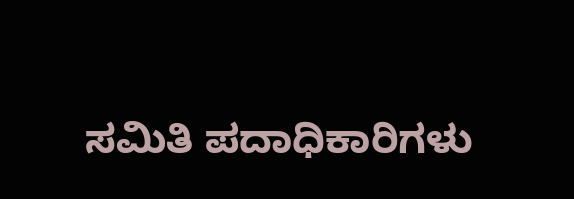ಸಮಿತಿ ಪದಾಧಿಕಾರಿಗಳು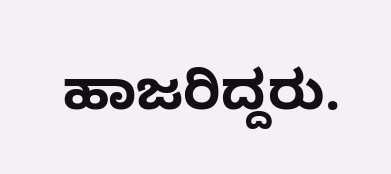ಹಾಜರಿದ್ದರು.